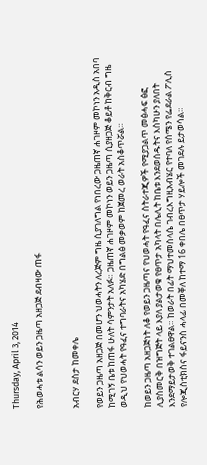Thursday, April 3, 2014

የሕወሓቱ ልሳን ወይን ጋዜጣ አዘጋጅ ደብዛው ጠፋ


አብርሃ ደስታ ከመቀሌ

የወይን ጋዜጣ አዘጋጅ በመሆን ህወሓትን ለረጅም ግዜ ሲያገለግል የነበረው ጋዜጠኛ ሐገዞም መኮነን አዲስ አበባ ከሚገኝ ቤቱ ከጠፋ ሁለት ሳምንታት አለፉ። ጋዜጠኛ ሐገዞም መኮነን ወይን ጋዜጣ ሲያዘጋጅ ቆይቶ ከቅርብ ግዜ ወዲህ የህወሓት የዓፈና ተግባራትና አካሄድ በግልፅ መቃወም ከጀመረ ወራት አስቆጥሯል።

ከወይን ጋዜጣ አዘጋጅነት ለቆ የወይን ጋዜጣና የህወሓት የዓፈና ስትራተጂዎች የሚያጋልጥ መፅሓፍ ፅፎ ሊያስመርቅ በዝግጅት ላይ እያለ ያልታወቁ የፀጥታ አካላት በሌሊት ከቤቱ እንደወሰዱትና እስካሁን ያለበት እንደማይታወቅ ተገልፀዋል። ከወራት በፊት ማህተመስላሴ ገብረእግዚአብሄር የተባለ የሰሜን የፌደራል ፖሊስ የሎጂስቲክስና ፋይናንስ ሓላፊ በመቐለ ከተማ 16 ቀበሌ በፀጥታ ሃይሎች መገደሉ ይታወሳል።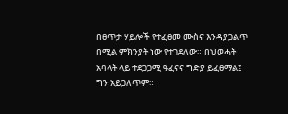በፀጥታ ሃይሎች የተፈፀመ ሙስና እንዳያጋልጥ በሚል ምክንያት ነው የተገደለው። በህወሓት አባላት ላይ ተደጋጋሚ ዓፈናና ግድያ ይፈፀማል፤ ግን አይጋለጥም።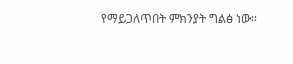የማይጋለጥበት ምክንያት ግልፅ ነው።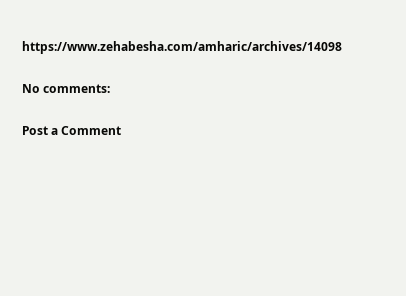https://www.zehabesha.com/amharic/archives/14098

No comments:

Post a Comment